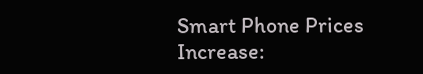Smart Phone Prices Increase: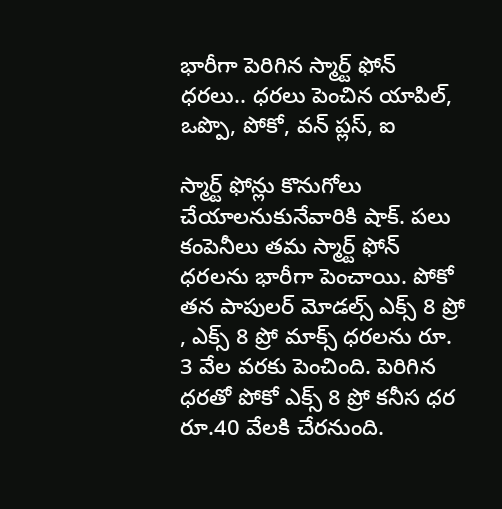భారీగా పెరిగిన స్మార్ట్ ఫోన్ ధరలు.. ధరలు పెంచిన యాపిల్, ఒప్పొ, పోకో, వన్ ప్లస్, ఐ

స్మార్ట్ ఫోన్లు కొనుగోలు చేయాలనుకునేవారికి షాక్. పలు కంపెనీలు తమ స్మార్ట్ ఫోన్ ధరలను భారీగా పెంచాయి. పోకో తన పాపులర్ మోడల్స్ ఎక్స్ 8 ప్రో , ఎక్స్ 8 ప్రో మాక్స్ ధరలను రూ. 3 వేల వరకు పెంచింది. పెరిగిన ధరతో పోకో ఎక్స్ 8 ప్రో కనీస ధర రూ.40 వేలకి చేరనుంది.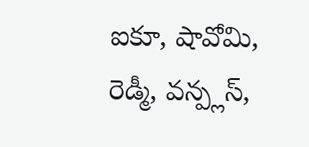ఐకూ, షావోమి, రెడ్మీ, వన్ప్లస్,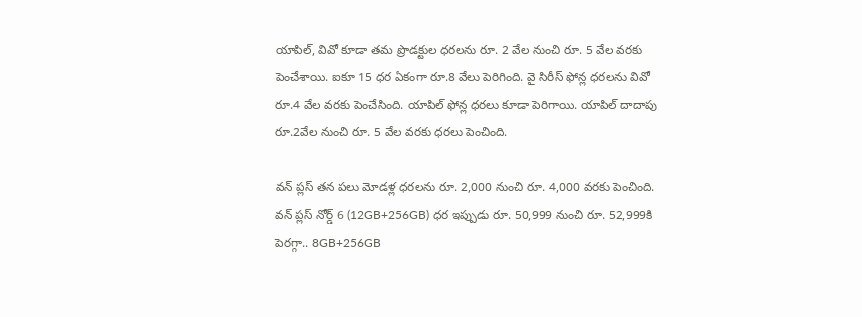యాపిల్, వివో కూడా తమ ప్రొడక్టుల ధరలను రూ. 2 వేల నుంచి రూ. 5 వేల వరకు పెంచేశాయి. ఐకూ 15 ధర ఏకంగా రూ.8 వేలు పెరిగింది. వై సిరీస్ ఫోన్ల ధరలను వివో రూ.4 వేల వరకు పెంచేసింది. యాపిల్ ఫోన్ల ధరలు కూడా పెరిగాయి. యాపిల్ దాదాపు రూ.2వేల నుంచి రూ. 5 వేల వరకు ధరలు పెంచింది.

వన్ ప్లస్ తన పలు మోడళ్ల ధరలను రూ. 2,000 నుంచి రూ. 4,000 వరకు పెంచింది. వన్ ప్లస్ నోర్డ్ 6 (12GB+256GB) ధర ఇప్పుడు రూ. 50,999 నుంచి రూ. 52,999కి పెరగ్గా.. 8GB+256GB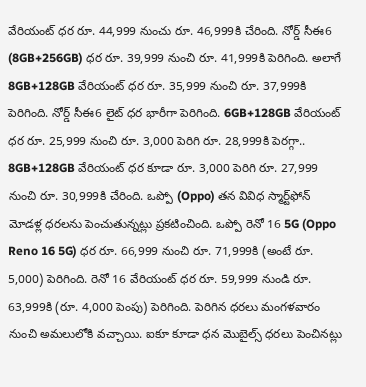వేరియంట్ ధర రూ. 44,999 నుంచు రూ. 46,999కి చేరింది. నోర్డ్ సీఈ6 (8GB+256GB) ధర రూ. 39,999 నుంచి రూ. 41,999కి పెరిగింది. అలాగే 8GB+128GB వేరియంట్ ధర రూ. 35,999 నుంచి రూ. 37,999కి పెరిగింది. నోర్డ్ సీఈ6 లైట్ ధర భారీగా పెరిగింది. 6GB+128GB వేరియంట్ ధర రూ. 25,999 నుంచి రూ. 3,000 పెరిగి రూ. 28,999కి పెరగ్గా.. 8GB+128GB వేరియంట్ ధర కూడా రూ. 3,000 పెరిగి రూ. 27,999 నుంచి రూ. 30,999కి చేరింది. ఒప్పో (Oppo) తన వివిధ స్మార్ట్‌ఫోన్ మోడళ్ల ధరలను పెంచుతున్నట్లు ప్రకటించింది. ఒప్పో రెనో 16 5G (Oppo Reno 16 5G) ధర రూ. 66,999 నుంచి రూ. 71,999కి (అంటే రూ. 5,000) పెరిగింది. రెనో 16 వేరియంట్ ధర రూ. 59,999 నుండి రూ. 63,999కి (రూ. 4,000 పెంపు) పెరిగింది. పెరిగిన ధరలు మంగళవారం నుంచి అమలులోకి వచ్చాయి. ఐకూ కూడా ధన మొబైల్స్ ధరలు పెంచినట్లు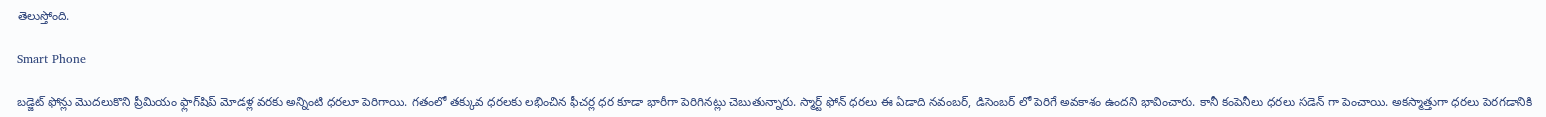తెలుస్తోంది.

Smart Phone

బడ్జెట్ ఫోన్లు మొదలుకొని ప్రీమియం ఫ్లాగ్‌‌షిప్ మోడళ్ల వరకు అన్నింటి ధరలూ పెరిగాయి. గతంలో తక్కువ ధరలకు లభించిన ఫీచర్ల ధర కూడా భారీగా పెరిగినట్లు చెబుతున్నారు. స్మార్ట్ ఫోన్ ధరలు ఈ ఏడాది నవంబర్, డిసెంబర్ లో పెరిగే అవకాశం ఉందని భావించారు. కానీ కంపెనీలు ధరలు సడెన్ గా పెంచాయి. అకస్మాత్తుగా ధరలు పెరగడానికి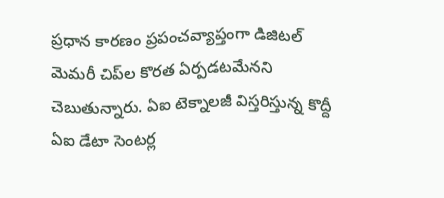ప్రధాన కారణం ప్రపంచవ్యాప్తంగా డిజిటల్ మెమరీ చిప్‌‌ల కొరత ఏర్పడటమేనని చెబుతున్నారు. ఏఐ టెక్నాలజీ విస్తరిస్తున్న కొద్దీ ఏఐ డేటా సెంటర్ల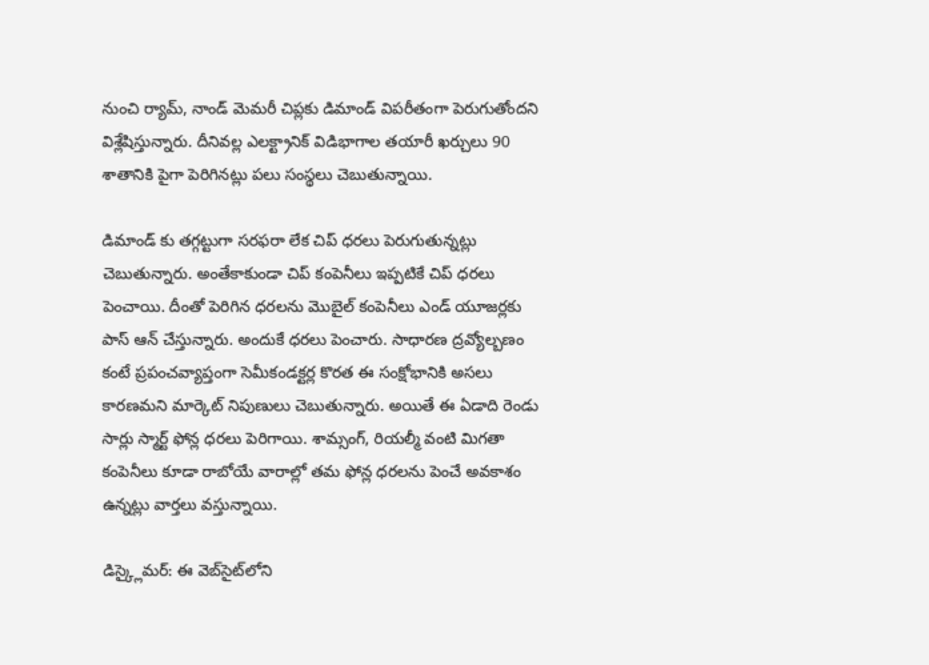నుంచి ర్యామ్, నాండ్ మెమరీ చిప్లకు డిమాండ్ విపరీతంగా పెరుగుతోందని విశ్లేషిస్తున్నారు. దీనివల్ల ఎలక్ట్రానిక్ విడిభాగాల తయారీ ఖర్చులు 90 శాతానికి పైగా పెరిగినట్లు పలు సంస్థలు చెబుతున్నాయి.

డిమాండ్ కు తగ్గట్టుగా సరఫరా లేక చిప్ ధరలు పెరుగుతున్నట్లు చెబుతున్నారు. అంతేకాకుండా చిప్ కంపెనీలు ఇప్పటికే చిప్ ధరలు పెంచాయి. దీంతో పెరిగిన ధరలను మొబైల్ కంపెనీలు ఎండ్ యూజర్లకు పాస్ ఆన్ చేస్తున్నారు. అందుకే ధరలు పెంచారు. సాధారణ ద్రవ్యోల్బణం కంటే ప్రపంచవ్యాప్తంగా సెమీకండక్టర్ల కొరత ఈ సంక్షోభానికి అసలు కారణమని మార్కెట్ నిపుణులు చెబుతున్నారు. అయితే ఈ ఏడాది రెండు సార్లు స్మార్ట్ ఫోన్ల ధరలు పెరిగాయి. శామ్సంగ్, రియల్మీ వంటి మిగతా కంపెనీలు కూడా రాబోయే వారాల్లో తమ ఫోన్ల ధరలను పెంచే అవకాశం ఉన్నట్లు వార్తలు వస్తున్నాయి.

డిస్క్లైమర్: ఈ వెబ్‌సైట్‌లోని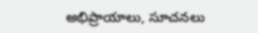అభిప్రాయాలు, సూచనలు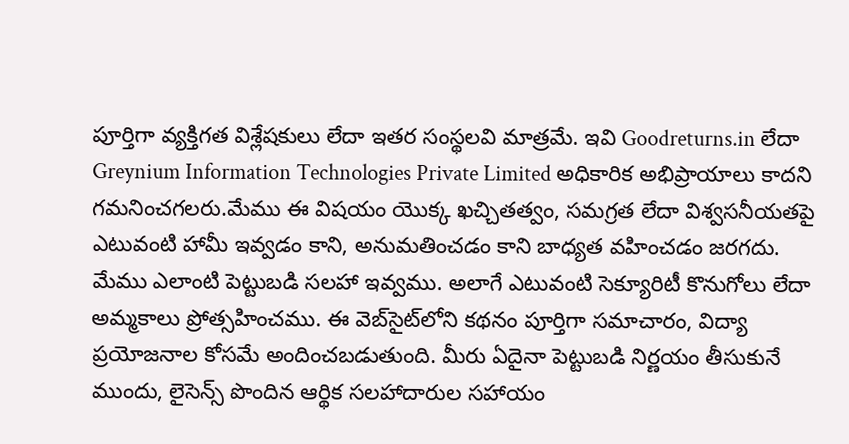పూర్తిగా వ్యక్తిగత విశ్లేషకులు లేదా ఇతర సంస్థలవి మాత్రమే. ఇవి Goodreturns.in లేదా Greynium Information Technologies Private Limited అధికారిక అభిప్రాయాలు కాదని గమనించగలరు.మేము ఈ విషయం యొక్క ఖచ్చితత్వం, సమగ్రత లేదా విశ్వసనీయతపై ఎటువంటి హామీ ఇవ్వడం కాని, అనుమతించడం కాని బాధ్యత వహించడం జరగదు. మేము ఎలాంటి పెట్టుబడి సలహా ఇవ్వము. అలాగే ఎటువంటి సెక్యూరిటీ కొనుగోలు లేదా అమ్మకాలు ప్రోత్సహించము. ఈ వెబ్‌సైట్‌లోని కథనం పూర్తిగా సమాచారం, విద్యా ప్రయోజనాల కోసమే అందించబడుతుంది. మీరు ఏదైనా పెట్టుబడి నిర్ణయం తీసుకునే ముందు, లైసెన్స్ పొందిన ఆర్థిక సలహాదారుల సహాయం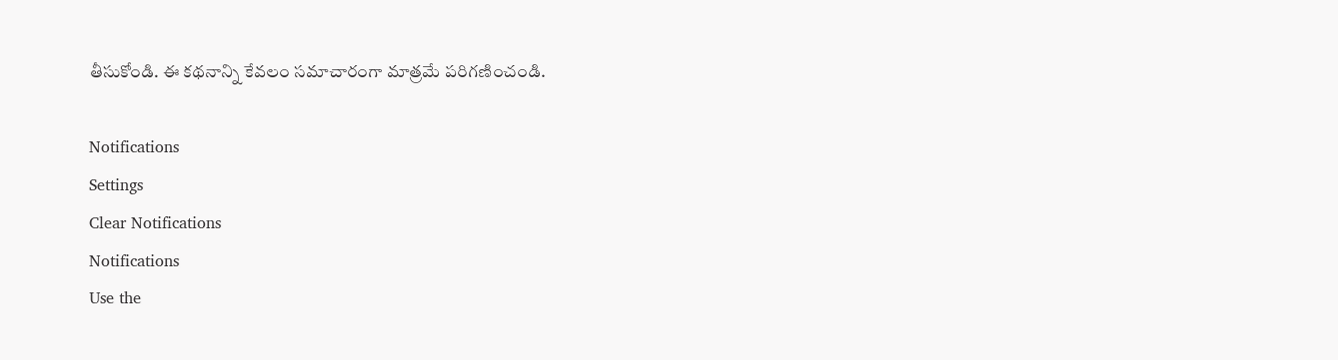తీసుకోండి. ఈ కథనాన్ని కేవలం సమాచారంగా మాత్రమే పరిగణించండి.

Notifications
Settings
Clear Notifications
Notifications
Use the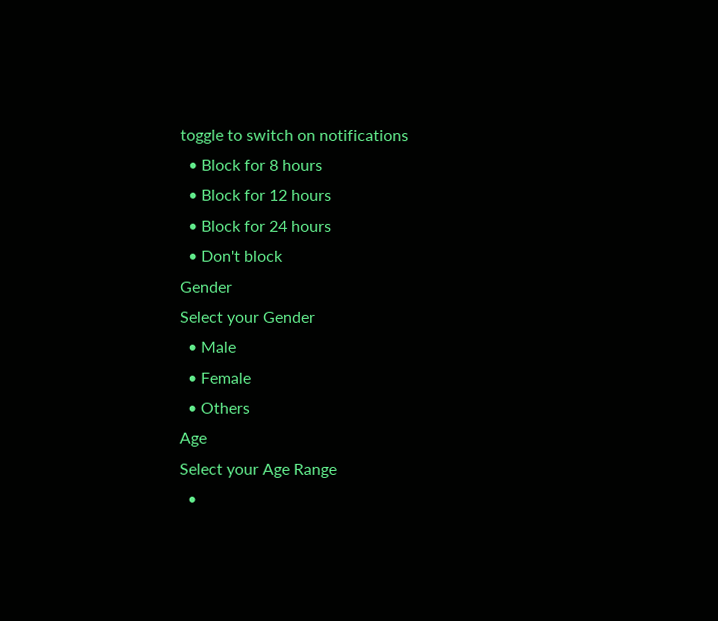toggle to switch on notifications
  • Block for 8 hours
  • Block for 12 hours
  • Block for 24 hours
  • Don't block
Gender
Select your Gender
  • Male
  • Female
  • Others
Age
Select your Age Range
  •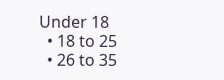Under 18
  • 18 to 25
  • 26 to 35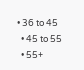• 36 to 45
  • 45 to 55
  • 55+